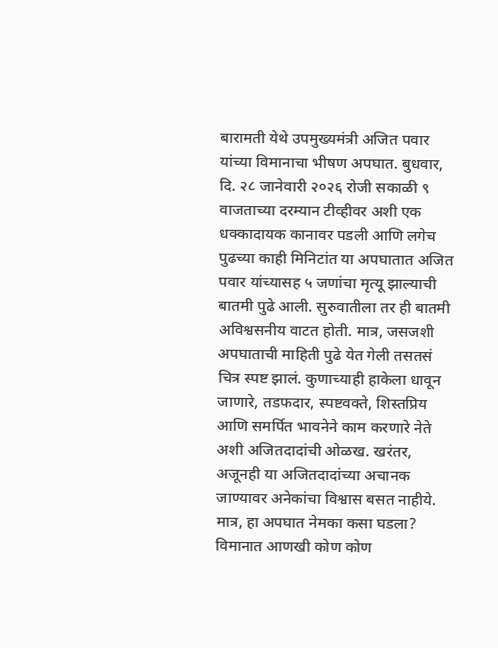बारामती येथे उपमुख्यमंत्री अजित पवार यांच्या विमानाचा भीषण अपघात. बुधवार, दि. २८ जानेवारी २०२६ रोजी सकाळी ९ वाजताच्या दरम्यान टीव्हीवर अशी एक धक्कादायक कानावर पडली आणि लगेच पुढच्या काही मिनिटांत या अपघातात अजित पवार यांच्यासह ५ जणांचा मृत्यू झाल्याची बातमी पुढे आली. सुरुवातीला तर ही बातमी अविश्वसनीय वाटत होती. मात्र, जसजशी अपघाताची माहिती पुढे येत गेली तसतसं चित्र स्पष्ट झालं. कुणाच्याही हाकेला धावून जाणारे, तडफदार, स्पष्टवक्ते, शिस्तप्रिय आणि समर्पित भावनेने काम करणारे नेते अशी अजितदादांची ओळख. खरंतर, अजूनही या अजितदादांच्या अचानक जाण्यावर अनेकांचा विश्वास बसत नाहीये. मात्र, हा अपघात नेमका कसा घडला? विमानात आणखी कोण कोण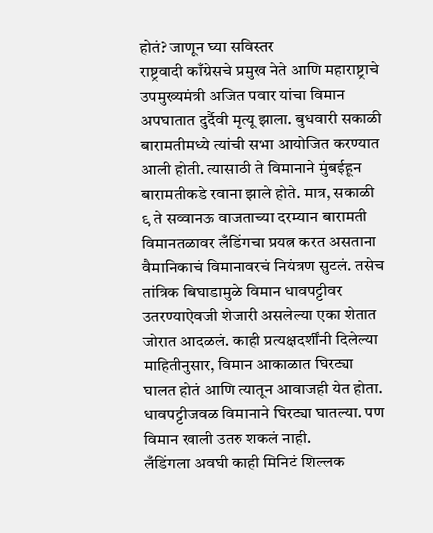होतं? जाणून घ्या सविस्तर
राष्ट्रवादी काँग्रेसचे प्रमुख नेते आणि महाराष्ट्राचे उपमुख्यमंत्री अजित पवार यांचा विमान अपघातात दुर्दैवी मृत्यू झाला. बुधवारी सकाळी बारामतीमध्ये त्यांची सभा आयोजित करण्यात आली होती. त्यासाठी ते विमानाने मुंबईहून बारामतीकडे रवाना झाले होते. मात्र, सकाळी ९ ते सव्वानऊ वाजताच्या दरम्यान बारामती विमानतळावर लँडिंगचा प्रयत्न करत असताना वैमानिकाचं विमानावरचं नियंत्रण सुटलं. तसेच तांत्रिक बिघाडामुळे विमान धावपट्टीवर उतरण्याऐवजी शेजारी असलेल्या एका शेतात जोरात आदळलं. काही प्रत्यक्षदर्शींनी दिलेल्या माहितीनुसार, विमान आकाळात घिरट्या घालत होतं आणि त्यातून आवाजही येत होता. धावपट्टीजवळ विमानाने घिरट्या घातल्या. पण विमान खाली उतरु शकलं नाही.
लँडिंगला अवघी काही मिनिटं शिल्लक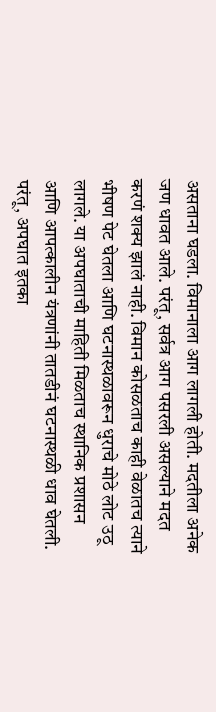असताना घडला. विमानाला आग लागली होती. मदतीला अनेक जण धावत आले. परंतू, सर्वत्र आग पसरली असल्याने मदत करणं शक्य झालं नाही. विमान कोसळताच काही वेळातच त्याने भीषण पेट घेतला आणि घटनास्थळावरून धुराचे मोठे लोट उठू लागले. या अपघाताची माहिती मिळताच स्थानिक प्रशासन आणि आपत्कालीन यंत्रणांनी तातडीनं घटनास्थळी धाव घेतली. परंतू, अपघात इतका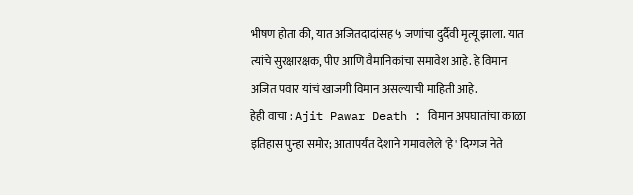भीषण होता की, यात अजितदादांसह ५ जणांचा दुर्दैवी मृत्यू झाला. यात त्यांचे सुरक्षारक्षक, पीए आणि वैमानिकांचा समावेश आहे. हे विमान अजित पवार यांचं खाजगी विमान असल्याची माहिती आहे.
हेही वाचा : Ajit Pawar Death : विमान अपघातांचा काळा इतिहास पुन्हा समोर; आतापर्यंत देशाने गमावलेले 'हे' दिग्गज नेते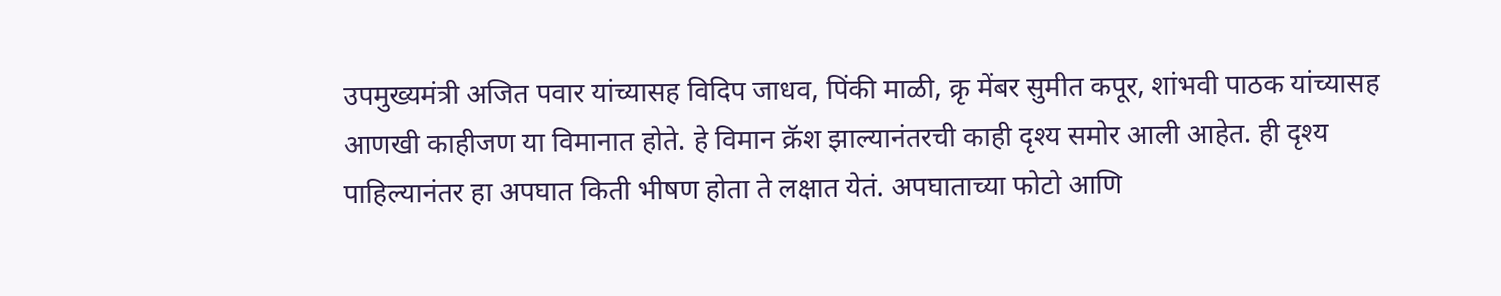उपमुख्यमंत्री अजित पवार यांच्यासह विदिप जाधव, पिंकी माळी, क्रृ मेंबर सुमीत कपूर, शांभवी पाठक यांच्यासह आणखी काहीजण या विमानात होते. हे विमान क्रॅश झाल्यानंतरची काही दृश्य समोर आली आहेत. ही दृश्य पाहिल्यानंतर हा अपघात किती भीषण होता ते लक्षात येतं. अपघाताच्या फोटो आणि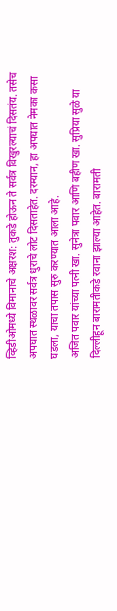व्हिडीओमध्ये विमानाचे अक्षरश: तुकडे होऊन ते सर्वत्र विखुरल्याचं दिसतंय. तसेच अपघात स्थळावर सर्वत्र धुराचे लोट दिसताहेत. दरम्यान, हा अपघात नेमका कसा घडला, याचा तपास सुरु करण्यात आला आहे.
अजित पवार यांच्या पत्नी खा. सुनेत्रा पवार आणि बहीण खा. सुप्रिया सुळे या दिल्लीहून बारामतीकडे रवाना झाल्या आहेत. बारामती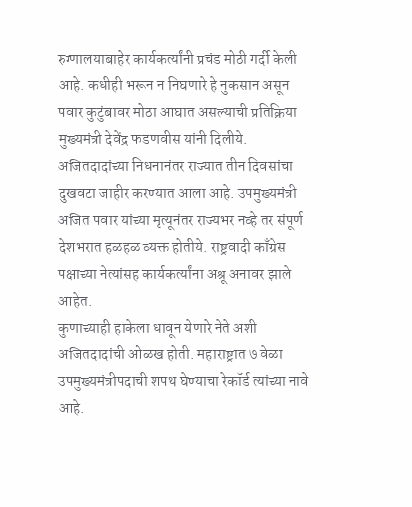रुग्णालयाबाहेर कार्यकर्त्यांनी प्रचंड मोठी गर्दी केली आहे. कधीही भरून न निघणारे हे नुकसान असून पवार कुटुंबावर मोठा आघात असल्याची प्रतिक्रिया मुख्यमंत्री देवेंद्र फडणवीस यांनी दिलीये. अजितदादांच्या निधनानंतर राज्यात तीन दिवसांचा दुखवटा जाहीर करण्यात आला आहे. उपमुख्यमंत्री अजित पवार यांच्या मृत्यूनंतर राज्यभर नव्हे तर संपूर्ण देशभरात हळहळ व्यक्त होतीये. राष्ट्रवादी काँग्रेस पक्षाच्या नेत्यांसह कार्यकर्त्यांना अश्रू अनावर झाले आहेत.
कुणाच्याही हाकेला धावून येणारे नेते अशी अजितदादांची ओळख होती. महाराष्ट्रात ७ वेळा उपमुख्यमंत्रीपदाची शपथ घेण्याचा रेकॉर्ड त्यांच्या नावे आहे.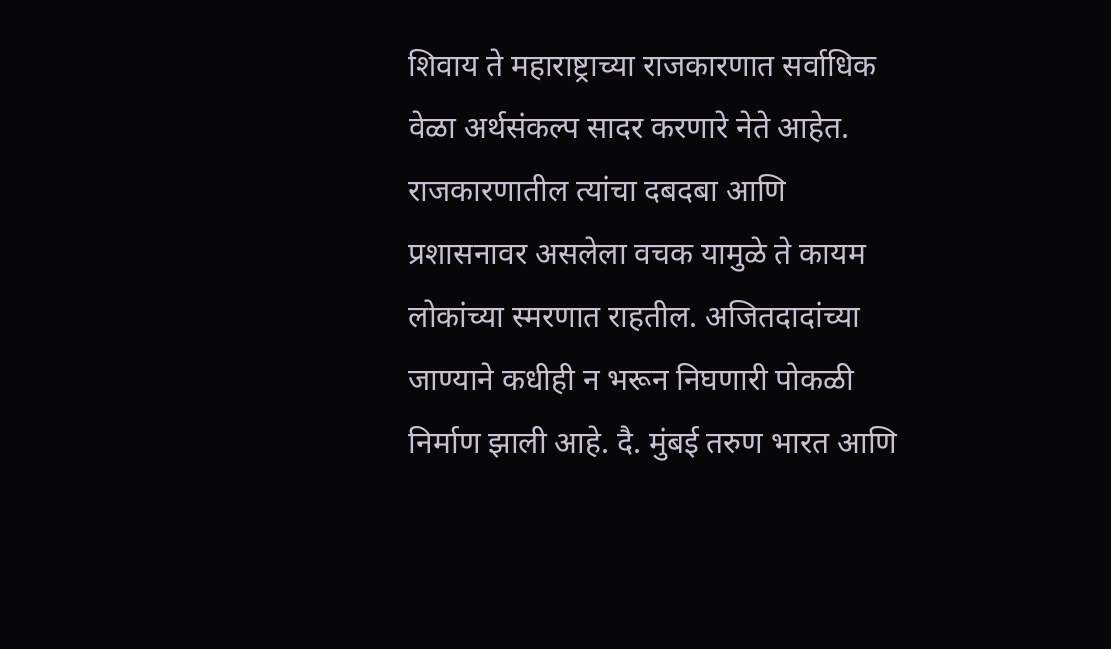शिवाय ते महाराष्ट्राच्या राजकारणात सर्वाधिक वेळा अर्थसंकल्प सादर करणारे नेते आहेत. राजकारणातील त्यांचा दबदबा आणि प्रशासनावर असलेला वचक यामुळे ते कायम लोकांच्या स्मरणात राहतील. अजितदादांच्या जाण्याने कधीही न भरून निघणारी पोकळी निर्माण झाली आहे. दै. मुंबई तरुण भारत आणि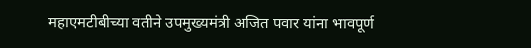महाएमटीबीच्या वतीने उपमुख्यमंत्री अजित पवार यांना भावपूर्ण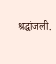श्रद्धांजली.